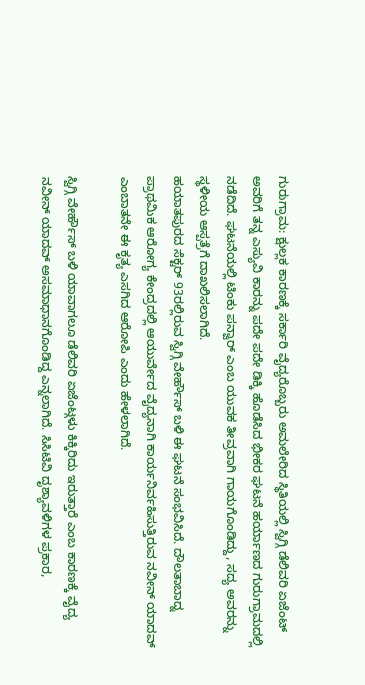ಗುರುಗ್ರಾಮ: ಕ್ಷುಲ್ಲಕ ಕಾರಣಕ್ಕೆ ಸರ್ಕಾರಿ ವೈದ್ಯರೊಬ್ಬರು ಅಮಲೇರಿದ ಸ್ಥಿತಿಯಲ್ಲಿ ಸ್ವಿಗ್ಗಿ ಡೆಲಿವರಿ ಏಜೆಂಟ್ ಅವರಿಗೆ ತನ್ನ ಎಸ್ಯುವಿ ಕಾರನ್ನು ಪದೇ ಪದೇ ಡಿಕ್ಕಿ ಹೊಡೆಸಿದ ಭೀಕರ ಘಟನೆ ಹರ್ಯಾಣದ ಗುರುಗ್ರಾಮದಲ್ಲಿ ನಡೆದಿದೆ. ಘಟನೆಯಲ್ಲಿ ಟಿಂಕು ಪನ್ವಾರ್ ಎಂಬ ಯುವಕ ತೀವ್ರವಾಗಿ ಗಾಯಗೊಂಡಿದ್ದು, ಸದ್ಯ ಅವರನ್ನು ಸ್ಥಳೀಯ ಆಸ್ಪತ್ರೆಗೆ ದಾಖಲಿಸಲಾಗಿದೆ.
ಹಯಾತಪುರದ ಸೆಕ್ಟರ್ 93ರಲ್ಲಿರುವ ಸ್ವಿಗ್ಗಿ ವೇರ್ಹೌಸ್ ಬಳಿ ಈ ಘಟನೆ ಸಂಭವಿಸಿದೆ. ದೌಲತಾಬಾದ್ನ ಪ್ರಾಥಮಿಕ ಆರೋಗ್ಯ ಕೇಂದ್ರದಲ್ಲಿ ಆಯುರ್ವೇದ ವೈದ್ಯನಾಗಿ ಕಾರ್ಯನಿರ್ವಹಿಸುತ್ತಿರುವ ನವೀನ್ ಯಾದವ್ ಎಂಬಾತನೇ ಈ ಕೃತ್ಯ ಎಸಗಿದ ಆರೋಪಿ ಎಂದು ಹೇಳಲಾಗಿದೆ.

ಸ್ವಿಗ್ಗಿ ವೇರ್ಹೌಸ್ ಬಳಿ ಯಾವಾಗಲೂ ಡೆಲಿವರಿ ಏಜೆಂಟ್ಗಳು ಕಿಕ್ಕಿರಿದು ಇರುತ್ತಾರೆ ಎಂಬ ಕಾರಣಕ್ಕೆ ವೈದ್ಯ ನವೀನ್ ಯಾದವ್ ಅಸಮಾಧಾನಗೊಂಡಿದ್ದ ಎನ್ನಲಾಗಿದೆ. ಸಿಸಿಟಿವಿ ದೃಶ್ಯಾವಳಿಗಳ ಪ್ರಕಾರ,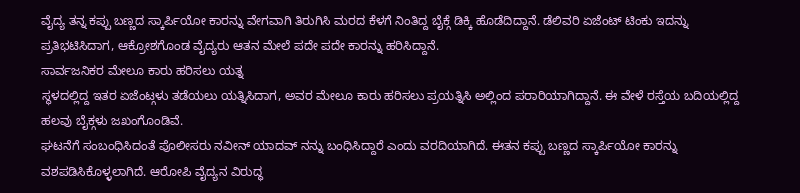ವೈದ್ಯ ತನ್ನ ಕಪ್ಪು ಬಣ್ಣದ ಸ್ಕಾರ್ಪಿಯೋ ಕಾರನ್ನು ವೇಗವಾಗಿ ತಿರುಗಿಸಿ ಮರದ ಕೆಳಗೆ ನಿಂತಿದ್ದ ಬೈಕ್ಗೆ ಡಿಕ್ಕಿ ಹೊಡೆದಿದ್ದಾನೆ. ಡೆಲಿವರಿ ಏಜೆಂಟ್ ಟಿಂಕು ಇದನ್ನು ಪ್ರತಿಭಟಿಸಿದಾಗ, ಆಕ್ರೋಶಗೊಂಡ ವೈದ್ಯರು ಆತನ ಮೇಲೆ ಪದೇ ಪದೇ ಕಾರನ್ನು ಹರಿಸಿದ್ದಾನೆ.
ಸಾರ್ವಜನಿಕರ ಮೇಲೂ ಕಾರು ಹರಿಸಲು ಯತ್ನ
ಸ್ಥಳದಲ್ಲಿದ್ದ ಇತರ ಏಜೆಂಟ್ಗಳು ತಡೆಯಲು ಯತ್ನಿಸಿದಾಗ, ಅವರ ಮೇಲೂ ಕಾರು ಹರಿಸಲು ಪ್ರಯತ್ನಿಸಿ ಅಲ್ಲಿಂದ ಪರಾರಿಯಾಗಿದ್ದಾನೆ. ಈ ವೇಳೆ ರಸ್ತೆಯ ಬದಿಯಲ್ಲಿದ್ದ ಹಲವು ಬೈಕ್ಗಳು ಜಖಂಗೊಂಡಿವೆ.
ಘಟನೆಗೆ ಸಂಬಂಧಿಸಿದಂತೆ ಪೊಲೀಸರು ನವೀನ್ ಯಾದವ್ ನನ್ನು ಬಂಧಿಸಿದ್ದಾರೆ ಎಂದು ವರದಿಯಾಗಿದೆ. ಈತನ ಕಪ್ಪು ಬಣ್ಣದ ಸ್ಕಾರ್ಪಿಯೋ ಕಾರನ್ನು ವಶಪಡಿಸಿಕೊಳ್ಳಲಾಗಿದೆ. ಆರೋಪಿ ವೈದ್ಯನ ವಿರುದ್ಧ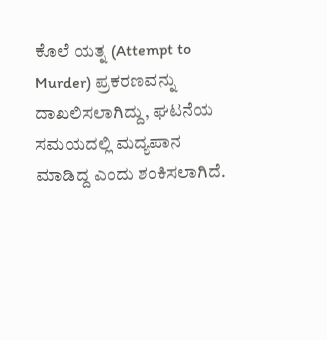ಕೊಲೆ ಯತ್ನ (Attempt to Murder) ಪ್ರಕರಣವನ್ನು ದಾಖಲಿಸಲಾಗಿದ್ದು, ಘಟನೆಯ ಸಮಯದಲ್ಲಿ ಮದ್ಯಪಾನ ಮಾಡಿದ್ದ ಎಂದು ಶಂಕಿಸಲಾಗಿದೆ.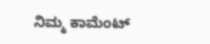ನಿಮ್ಮ ಕಾಮೆಂಟ್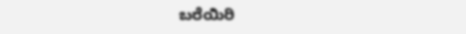ಬರೆಯಿರಿ